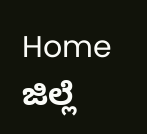Home ಜಿಲ್ಲೆ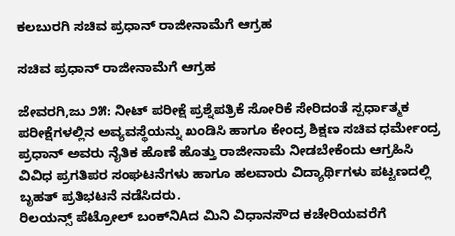ಕಲಬುರಗಿ ಸಚಿವ ಪ್ರಧಾನ್ ರಾಜೀನಾಮೆಗೆ ಆಗ್ರಹ

ಸಚಿವ ಪ್ರಧಾನ್ ರಾಜೀನಾಮೆಗೆ ಆಗ್ರಹ

ಜೇವರಗಿ,ಜು ೨೫: ನೀಟ್ ಪರೀಕ್ಷೆ ಪ್ರಶ್ನೆಪತ್ರಿಕೆ ಸೋರಿಕೆ ಸೇರಿದಂತೆ ಸ್ಪರ್ಧಾತ್ಮಕ ಪರೀಕ್ಷೆಗಳಲ್ಲಿನ ಅವ್ಯವಸ್ಥೆಯನ್ನು ಖಂಡಿಸಿ ಹಾಗೂ ಕೇಂದ್ರ ಶಿಕ್ಷಣ ಸಚಿವ ಧರ್ಮೇಂದ್ರ ಪ್ರಧಾನ್ ಅವರು ನೈತಿಕ ಹೊಣೆ ಹೊತ್ತು ರಾಜೀನಾಮೆ ನೀಡಬೇಕೆಂದು ಆಗ್ರಹಿಸಿ ವಿವಿಧ ಪ್ರಗತಿಪರ ಸಂಘಟನೆಗಳು ಹಾಗೂ ಹಲವಾರು ವಿದ್ಯಾರ್ಥಿಗಳು ಪಟ್ಟಣದಲ್ಲಿ ಬೃಹತ್ ಪ್ರತಿಭಟನೆ ನಡೆಸಿದರು.
ರಿಲಯನ್ಸ್ ಪೆಟ್ರೋಲ್ ಬಂಕ್‌ನಿAದ ಮಿನಿ ವಿಧಾನಸೌದ ಕಚೇರಿಯವರೆಗೆ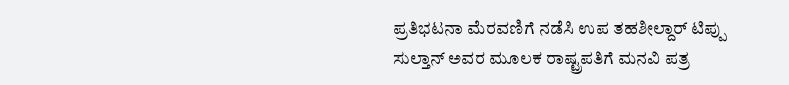ಪ್ರತಿಭಟನಾ ಮೆರವಣಿಗೆ ನಡೆಸಿ ಉಪ ತಹಶೀಲ್ದಾರ್ ಟಿಪ್ಪು ಸುಲ್ತಾನ್ ಅವರ ಮೂಲಕ ರಾಷ್ಟ್ರಪತಿಗೆ ಮನವಿ ಪತ್ರ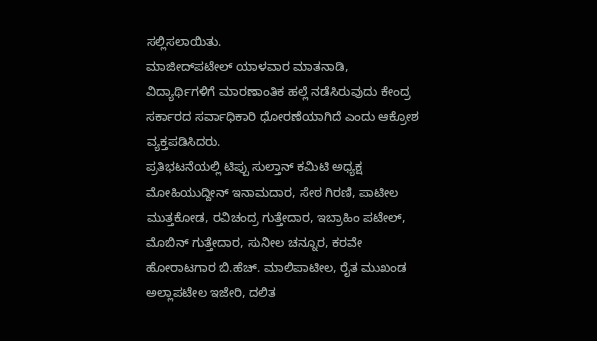ಸಲ್ಲಿಸಲಾಯಿತು.
ಮಾಜೀದ್‌ಪಟೇಲ್ ಯಾಳವಾರ ಮಾತನಾಡಿ, ವಿದ್ಯಾರ್ಥಿಗಳಿಗೆ ಮಾರಣಾಂತಿಕ ಹಲ್ಲೆ ನಡೆಸಿರುವುದು ಕೇಂದ್ರ ಸರ್ಕಾರದ ಸರ್ವಾಧಿಕಾರಿ ಧೋರಣೆಯಾಗಿದೆ ಎಂದು ಆಕ್ರೋಶ ವ್ಯಕ್ತಪಡಿಸಿದರು.
ಪ್ರತಿಭಟನೆಯಲ್ಲಿ ಟಿಪ್ಪು ಸುಲ್ತಾನ್ ಕಮಿಟಿ ಅಧ್ಯಕ್ಷ ಮೋಹಿಯುದ್ದೀನ್ ಇನಾಮದಾರ, ಸೇಠ ಗಿರಣಿ, ಪಾಟೀಲ ಮುತ್ತಕೋಡ, ರವಿಚಂದ್ರ ಗುತ್ತೇದಾರ, ಇಬ್ರಾಹಿಂ ಪಟೇಲ್, ಮೊಬಿನ್ ಗುತ್ತೇದಾರ, ಸುನೀಲ ಚನ್ನೂರ, ಕರವೇ ಹೋರಾಟಗಾರ ಬಿ.ಹೆಚ್. ಮಾಲಿಪಾಟೀಲ, ರೈತ ಮುಖಂಡ ಅಲ್ಲಾಪಟೇಲ ಇಜೇರಿ, ದಲಿತ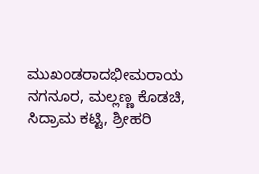ಮುಖಂಡರಾದಭೀಮರಾಯ ನಗನೂರ, ಮಲ್ಲಣ್ಣ ಕೊಡಚಿ, ಸಿದ್ರಾಮ ಕಟ್ಟಿ, ಶ್ರೀಹರಿ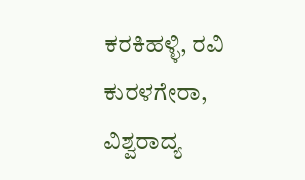ಕರಕಿಹಳ್ಳಿ, ರವಿ ಕುರಳಗೇರಾ, ವಿಶ್ವರಾದ್ಯ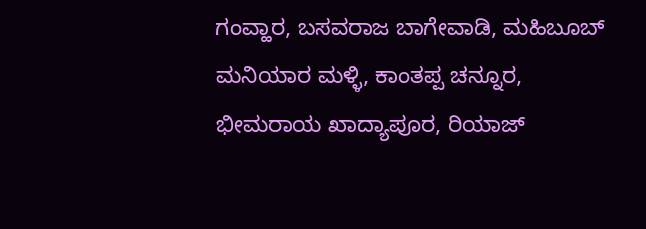ಗಂವ್ಹಾರ, ಬಸವರಾಜ ಬಾಗೇವಾಡಿ, ಮಹಿಬೂಬ್ ಮನಿಯಾರ ಮಳ್ಳಿ, ಕಾಂತಪ್ಪ ಚನ್ನೂರ, ಭೀಮರಾಯ ಖಾದ್ಯಾಪೂರ, ರಿಯಾಜ್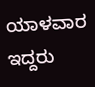ಯಾಳವಾರ ಇದ್ದರು